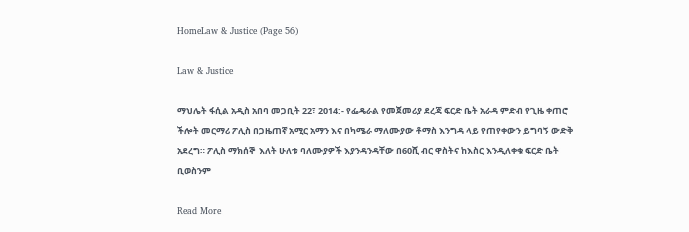HomeLaw & Justice (Page 56)

Law & Justice

ማህሌት ፋሲል አዲስ አበባ መጋቢት 22፣ 2014:- የፌዴራል የመጀመሪያ ደረጃ ፍርድ ቤት አራዳ ምድብ የጊዜ ቀጠሮ ችሎት መርማሪ ፖሊስ በጋዜጠኛ አሚር አማን እና በካሜራ ማለሙያው ቶማስ እንግዳ ላይ የጠየቀውን ይግባኝ ውድቅ አደረግ። ፖሊስ ማክሰኞ  እለት ሁለቱ ባለሙያዎች እያንዳንዳቸው በ60ሺ ብር ዋስትና ከእስር እንዲለቀቁ ፍርድ ቤት ቢወስንም

Read More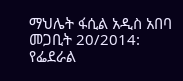ማህሌት ፋሲል አዲስ አበባ መጋቢት 20/2014: የፌደራል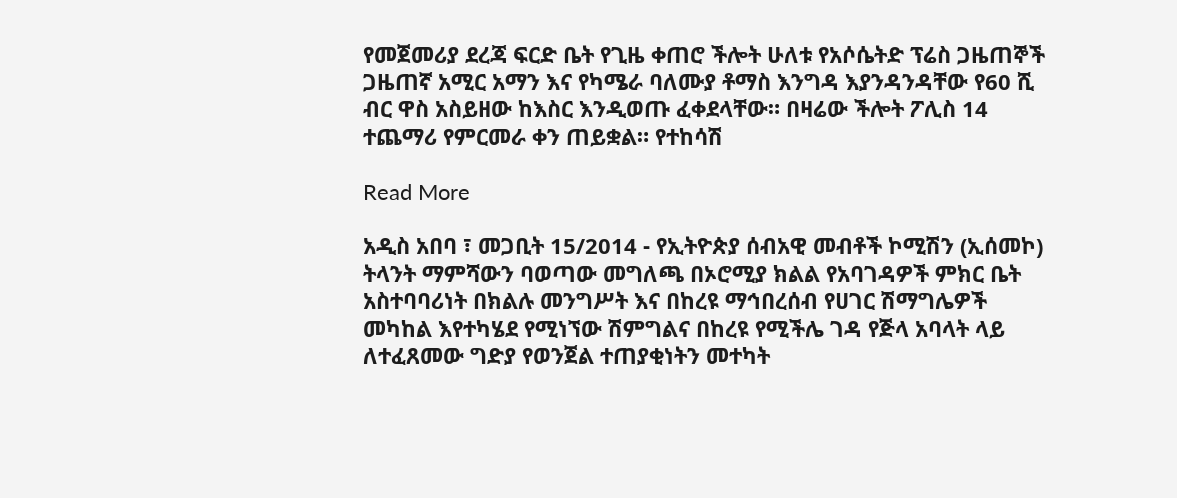የመጀመሪያ ደረጃ ፍርድ ቤት የጊዜ ቀጠሮ ችሎት ሁለቱ የአሶሴትድ ፕሬስ ጋዜጠኞች ጋዜጠኛ አሚር አማን እና የካሜራ ባለሙያ ቶማስ እንግዳ እያንዳንዳቸው የ60 ሺ ብር ዋስ አስይዘው ከእስር እንዲወጡ ፈቀደላቸው። በዛሬው ችሎት ፖሊስ 14 ተጨማሪ የምርመራ ቀን ጠይቋል። የተከሳሽ

Read More

አዲስ አበባ ፣ መጋቢት 15/2014 - የኢትዮጵያ ሰብአዊ መብቶች ኮሚሽን (ኢሰመኮ) ትላንት ማምሻውን ባወጣው መግለጫ በኦሮሚያ ክልል የአባገዳዎች ምክር ቤት አስተባባሪነት በክልሉ መንግሥት እና በከረዩ ማኅበረሰብ የሀገር ሽማግሌዎች መካከል እየተካሄደ የሚነኘው ሽምግልና በከረዩ የሚችሌ ገዳ የጅላ አባላት ላይ ለተፈጸመው ግድያ የወንጀል ተጠያቂነትን መተካት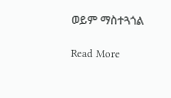ወይም ማስተጓጎል

Read More